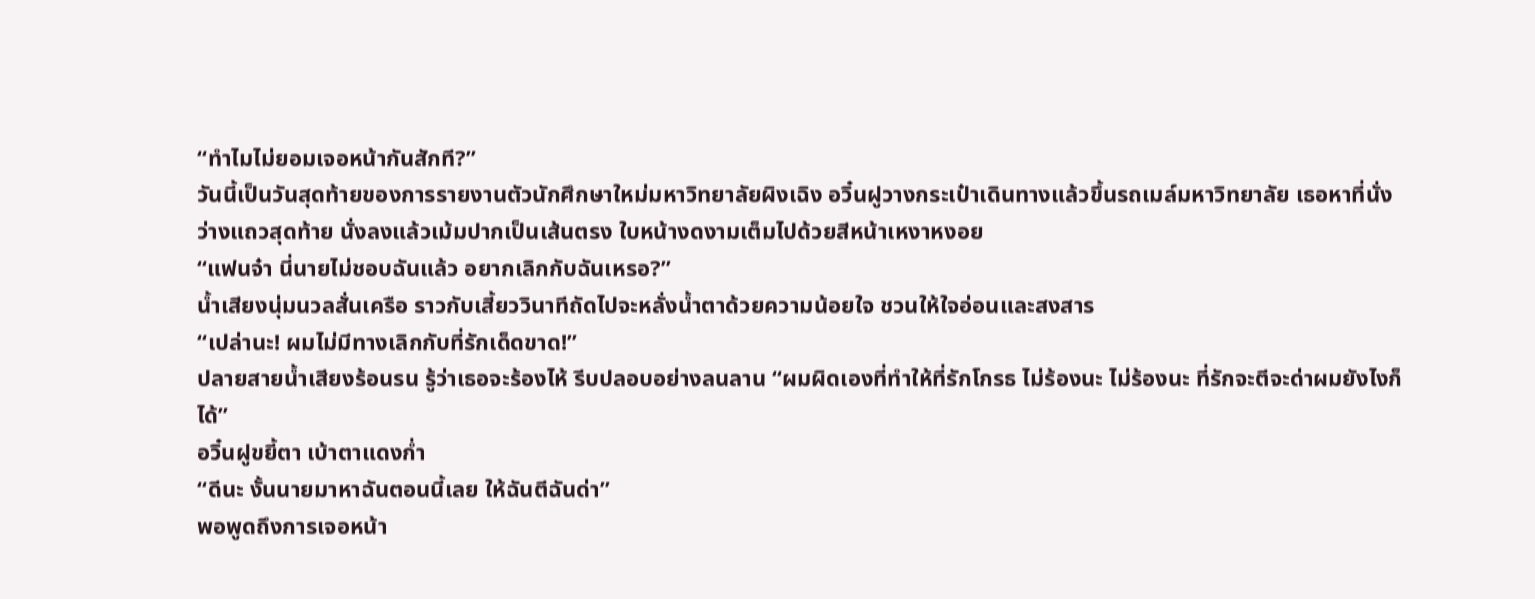“ทำไมไม่ยอมเจอหน้ากันสักที?”
วันนี้เป็นวันสุดท้ายของการรายงานตัวนักศึกษาใหม่มหาวิทยาลัยผิงเฉิง อวิ๋นฝูวางกระเป๋าเดินทางแล้วขึ้นรถเมล์มหาวิทยาลัย เธอหาที่นั่งว่างแถวสุดท้าย นั่งลงแล้วเม้มปากเป็นเส้นตรง ใบหน้างดงามเต็มไปด้วยสีหน้าเหงาหงอย
“แฟนจ๋า นี่นายไม่ชอบฉันแล้ว อยากเลิกกับฉันเหรอ?”
น้ำเสียงนุ่มนวลสั่นเครือ ราวกับเสี้ยววินาทีถัดไปจะหลั่งน้ำตาด้วยความน้อยใจ ชวนให้ใจอ่อนและสงสาร
“เปล่านะ! ผมไม่มีทางเลิกกับที่รักเด็ดขาด!”
ปลายสายน้ำเสียงร้อนรน รู้ว่าเธอจะร้องไห้ รีบปลอบอย่างลนลาน “ผมผิดเองที่ทำให้ที่รักโกรธ ไม่ร้องนะ ไม่ร้องนะ ที่รักจะตีจะด่าผมยังไงก็ได้”
อวิ๋นฝูขยี้ตา เบ้าตาแดงก่ำ
“ดีนะ งั้นนายมาหาฉันตอนนี้เลย ให้ฉันตีฉันด่า”
พอพูดถึงการเจอหน้า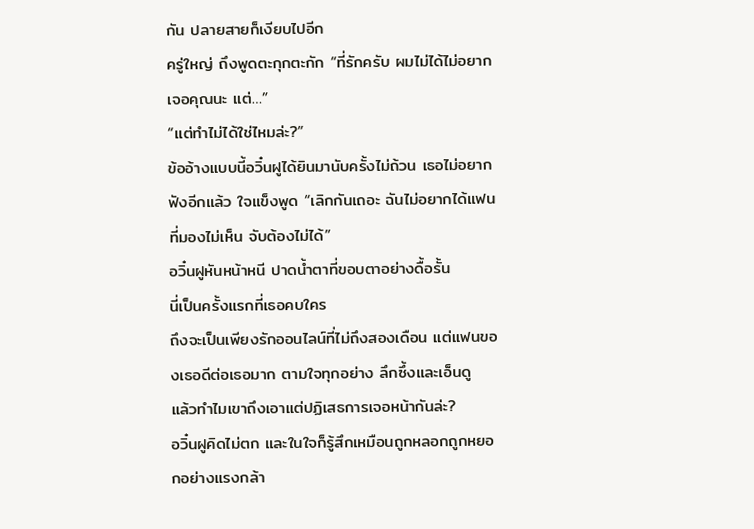กัน ปลายสายก็เงียบไปอีก
ครู่ใหญ่ ถึงพูดตะกุกตะกัก “ที่รักครับ ผมไม่ได้ไม่อยากเจอคุณนะ แต่…”
“แต่ทำไม่ได้ใช่ไหมล่ะ?”
ข้ออ้างแบบนี้อวิ๋นฝูได้ยินมานับครั้งไม่ถ้วน เธอไม่อยากฟังอีกแล้ว ใจแข็งพูด “เลิกกันเถอะ ฉันไม่อยากได้แฟนที่มองไม่เห็น จับต้องไม่ได้”
อวิ๋นฝูหันหน้าหนี ปาดน้ำตาที่ขอบตาอย่างดื้อรั้น
นี่เป็นครั้งแรกที่เธอคบใคร
ถึงจะเป็นเพียงรักออนไลน์ที่ไม่ถึงสองเดือน แต่แฟนของเธอดีต่อเธอมาก ตามใจทุกอย่าง ลึกซึ้งและเอ็นดู
แล้วทำไมเขาถึงเอาแต่ปฏิเสธการเจอหน้ากันล่ะ?
อวิ๋นฝูคิดไม่ตก และในใจก็รู้สึกเหมือนถูกหลอกถูกหยอกอย่างแรงกล้า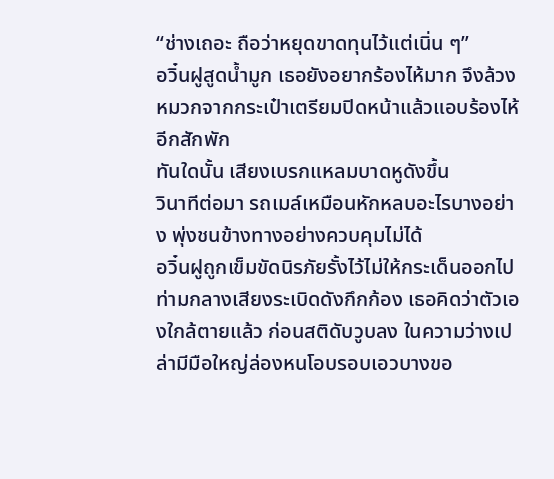“ช่างเถอะ ถือว่าหยุดขาดทุนไว้แต่เนิ่น ๆ”
อวิ๋นฝูสูดน้ำมูก เธอยังอยากร้องไห้มาก จึงล้วงหมวกจากกระเป๋าเตรียมปิดหน้าแล้วแอบร้องไห้อีกสักพัก
ทันใดนั้น เสียงเบรกแหลมบาดหูดังขึ้น
วินาทีต่อมา รถเมล์เหมือนหักหลบอะไรบางอย่าง พุ่งชนข้างทางอย่างควบคุมไม่ได้
อวิ๋นฝูถูกเข็มขัดนิรภัยรั้งไว้ไม่ให้กระเด็นออกไป ท่ามกลางเสียงระเบิดดังกึกก้อง เธอคิดว่าตัวเองใกล้ตายแล้ว ก่อนสติดับวูบลง ในความว่างเปล่ามีมือใหญ่ล่องหนโอบรอบเอวบางขอ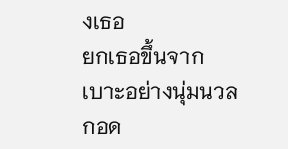งเธอ
ยกเธอขึ้นจากเบาะอย่างนุ่มนวล กอด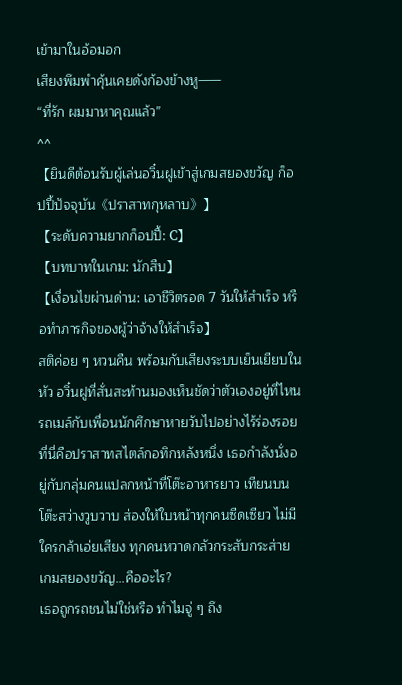เข้ามาในอ้อมอก
เสียงพึมพำคุ้นเคยดังก้องข้างหู——
“ที่รัก ผมมาหาคุณแล้ว”
^^
【ยินดีต้อนรับผู้เล่นอวิ๋นฝูเข้าสู่เกมสยองขวัญ ก็อปปี้ปัจจุบัน《ปราสาทกุหลาบ》】
【ระดับความยากก็อปปี้: C】
【บทบาทในเกม: นักสืบ】
【เงื่อนไขผ่านด่าน: เอาชีวิตรอด 7 วันให้สำเร็จ หรือทำภารกิจของผู้ว่าจ้างให้สำเร็จ】
สติค่อย ๆ หวนคืน พร้อมกับเสียงระบบเย็นเยียบในหัว อวิ๋นฝูที่สั่นสะท้านมองเห็นชัดว่าตัวเองอยู่ที่ไหน
รถเมล์กับเพื่อนนักศึกษาหายวับไปอย่างไร้ร่องรอย ที่นี่คือปราสาทสไตล์กอทิกหลังหนึ่ง เธอกำลังนั่งอยู่กับกลุ่มคนแปลกหน้าที่โต๊ะอาหารยาว เทียนบนโต๊ะสว่างวูบวาบ ส่องให้ใบหน้าทุกคนซีดเซียว ไม่มีใครกล้าเอ่ยเสียง ทุกคนหวาดกลัวกระสับกระส่าย
เกมสยองขวัญ…คืออะไร?
เธอถูกรถชนไม่ใช่หรือ ทำไมจู่ ๆ ถึง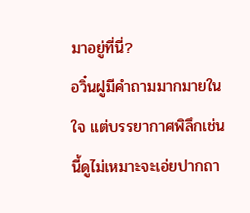มาอยู่ที่นี่?
อวิ๋นฝูมีคำถามมากมายในใจ แต่บรรยากาศพิลึกเช่นนี้ดูไม่เหมาะจะเอ่ยปากถา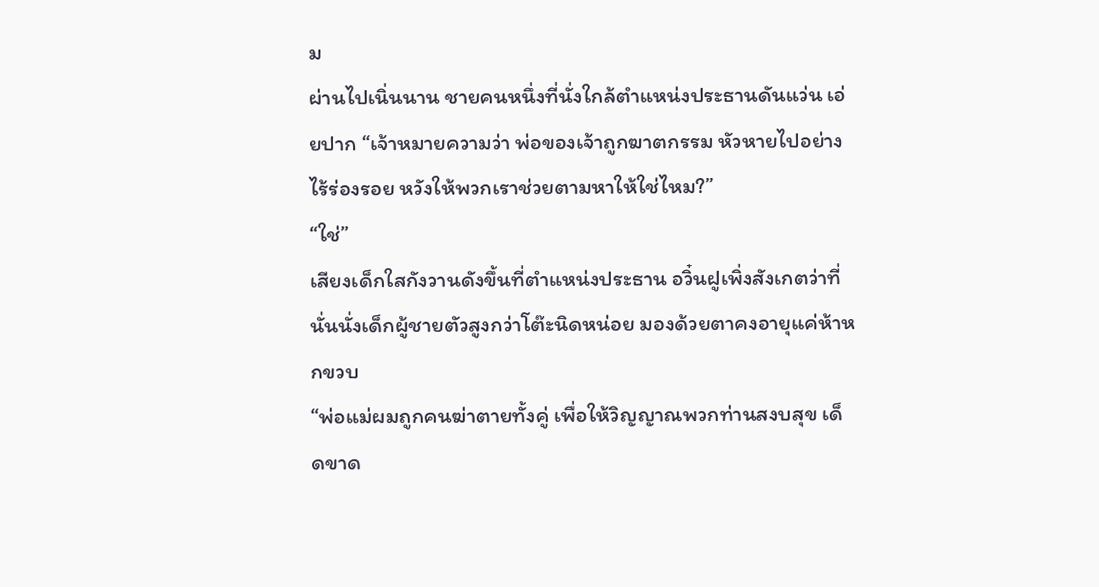ม
ผ่านไปเนิ่นนาน ชายคนหนึ่งที่นั่งใกล้ตำแหน่งประธานดันแว่น เอ่ยปาก “เจ้าหมายความว่า พ่อของเจ้าถูกฆาตกรรม หัวหายไปอย่างไร้ร่องรอย หวังให้พวกเราช่วยตามหาให้ใช่ไหม?”
“ใช่”
เสียงเด็กใสกังวานดังขึ้นที่ตำแหน่งประธาน อวิ๋นฝูเพิ่งสังเกตว่าที่นั่นนั่งเด็กผู้ชายตัวสูงกว่าโต๊ะนิดหน่อย มองด้วยตาคงอายุแค่ห้าหกขวบ
“พ่อแม่ผมถูกคนฆ่าตายทั้งคู่ เพื่อให้วิญญาณพวกท่านสงบสุข เด็ดขาด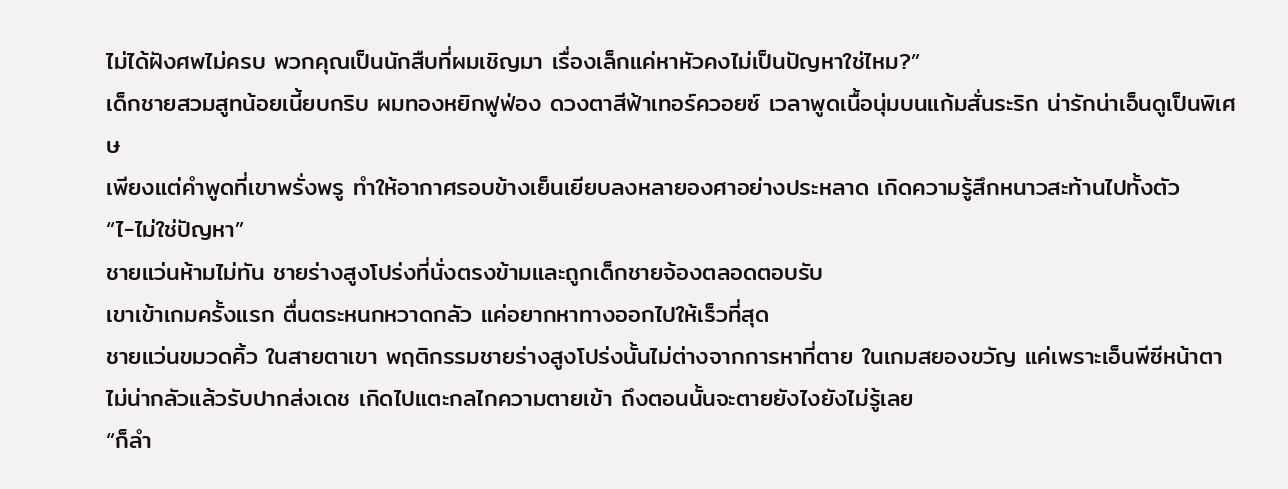ไม่ได้ฝังศพไม่ครบ พวกคุณเป็นนักสืบที่ผมเชิญมา เรื่องเล็กแค่หาหัวคงไม่เป็นปัญหาใช่ไหม?”
เด็กชายสวมสูทน้อยเนี้ยบกริบ ผมทองหยิกฟูฟ่อง ดวงตาสีฟ้าเทอร์ควอยซ์ เวลาพูดเนื้อนุ่มบนแก้มสั่นระริก น่ารักน่าเอ็นดูเป็นพิเศษ
เพียงแต่คำพูดที่เขาพรั่งพรู ทำให้อากาศรอบข้างเย็นเยียบลงหลายองศาอย่างประหลาด เกิดความรู้สึกหนาวสะท้านไปทั้งตัว
“ไ-ไม่ใช่ปัญหา”
ชายแว่นห้ามไม่ทัน ชายร่างสูงโปร่งที่นั่งตรงข้ามและถูกเด็กชายจ้องตลอดตอบรับ
เขาเข้าเกมครั้งแรก ตื่นตระหนกหวาดกลัว แค่อยากหาทางออกไปให้เร็วที่สุด
ชายแว่นขมวดคิ้ว ในสายตาเขา พฤติกรรมชายร่างสูงโปร่งนั้นไม่ต่างจากการหาที่ตาย ในเกมสยองขวัญ แค่เพราะเอ็นพีซีหน้าตาไม่น่ากลัวแล้วรับปากส่งเดช เกิดไปแตะกลไกความตายเข้า ถึงตอนนั้นจะตายยังไงยังไม่รู้เลย
“ก็ลำ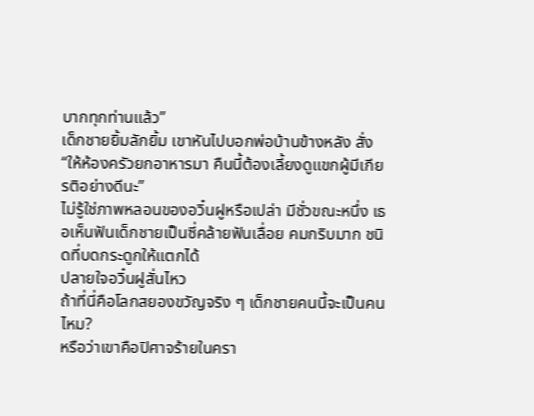บากทุกท่านแล้ว”
เด็กชายยิ้มลักยิ้ม เขาหันไปบอกพ่อบ้านข้างหลัง สั่ง “ให้ห้องครัวยกอาหารมา คืนนี้ต้องเลี้ยงดูแขกผู้มีเกียรติอย่างดีนะ”
ไม่รู้ใช่ภาพหลอนของอวิ๋นฝูหรือเปล่า มีชั่วขณะหนึ่ง เธอเห็นฟันเด็กชายเป็นซี่คล้ายฟันเลื่อย คมกริบมาก ชนิดที่บดกระดูกให้แตกได้
ปลายใจอวิ๋นฝูสั่นไหว
ถ้าที่นี่คือโลกสยองขวัญจริง ๆ เด็กชายคนนี้จะเป็นคนไหม?
หรือว่าเขาคือปิศาจร้ายในครา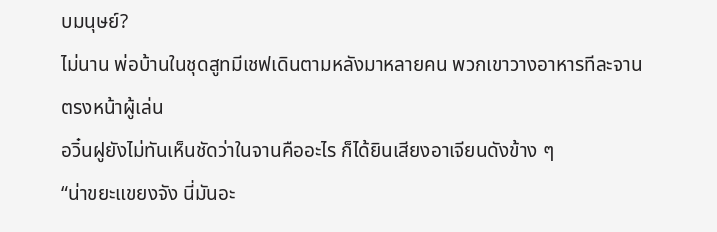บมนุษย์?
ไม่นาน พ่อบ้านในชุดสูทมีเชฟเดินตามหลังมาหลายคน พวกเขาวางอาหารทีละจานตรงหน้าผู้เล่น
อวิ๋นฝูยังไม่ทันเห็นชัดว่าในจานคืออะไร ก็ได้ยินเสียงอาเจียนดังข้าง ๆ
“น่าขยะแขยงจัง นี่มันอะ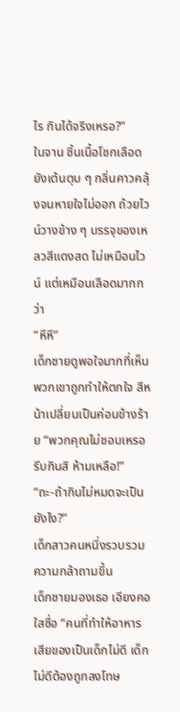ไร กินได้จริงเหรอ?”
ในจาน ชิ้นเนื้อโชกเลือดยังเต้นตุบ ๆ กลิ่นคาวคลุ้งจนหายใจไม่ออก ถ้วยไวน์วางข้าง ๆ บรรจุของเหลวสีแดงสด ไม่เหมือนไวน์ แต่เหมือนเลือดมากกว่า
“หึหึ”
เด็กชายดูพอใจมากที่เห็นพวกเขาถูกทำให้ตกใจ สีหน้าเปลี่ยนเป็นค่อนข้างร้าย “พวกคุณไม่ชอบเหรอ รีบกินสิ ห้ามเหลือ!”
“ถะ-ถ้ากินไม่หมดจะเป็นยังไง?”
เด็กสาวคนหนึ่งรวบรวมความกล้าถามขึ้น
เด็กชายมองเธอ เอียงคอใสซื่อ “คนที่ทำให้อาหารเสียของเป็นเด็กไม่ดี เด็กไม่ดีต้องถูกลงโทษ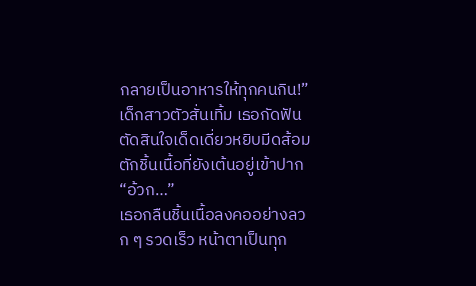กลายเป็นอาหารให้ทุกคนกิน!”
เด็กสาวตัวสั่นเทิ้ม เธอกัดฟัน ตัดสินใจเด็ดเดี่ยวหยิบมีดส้อมตักชิ้นเนื้อที่ยังเต้นอยู่เข้าปาก
“อ้วก…”
เธอกลืนชิ้นเนื้อลงคออย่างลวก ๆ รวดเร็ว หน้าตาเป็นทุก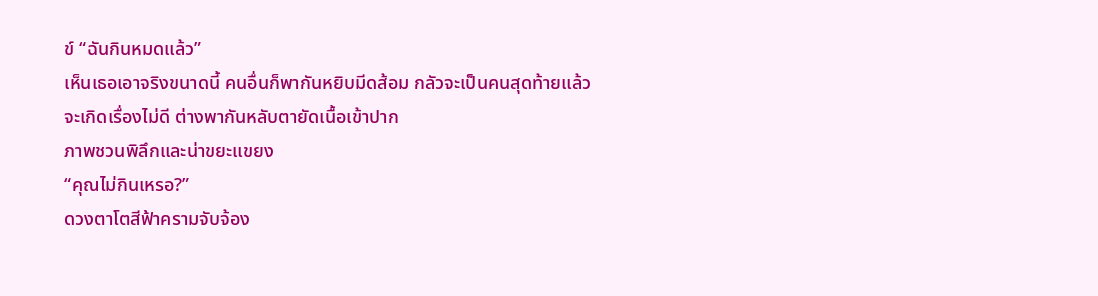ข์ “ฉันกินหมดแล้ว”
เห็นเธอเอาจริงขนาดนี้ คนอื่นก็พากันหยิบมีดส้อม กลัวจะเป็นคนสุดท้ายแล้วจะเกิดเรื่องไม่ดี ต่างพากันหลับตายัดเนื้อเข้าปาก
ภาพชวนพิลึกและน่าขยะแขยง
“คุณไม่กินเหรอ?”
ดวงตาโตสีฟ้าครามจับจ้อง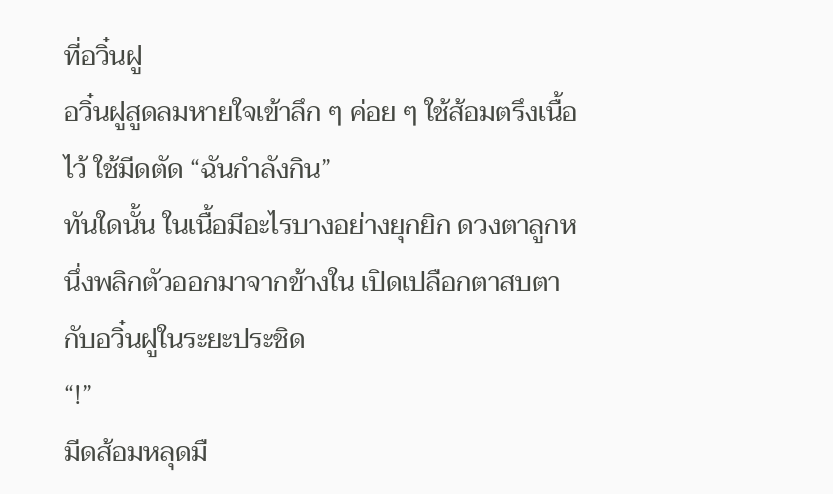ที่อวิ๋นฝู
อวิ๋นฝูสูดลมหายใจเข้าลึก ๆ ค่อย ๆ ใช้ส้อมตรึงเนื้อไว้ ใช้มีดตัด “ฉันกำลังกิน”
ทันใดนั้น ในเนื้อมีอะไรบางอย่างยุกยิก ดวงตาลูกหนึ่งพลิกตัวออกมาจากข้างใน เปิดเปลือกตาสบตากับอวิ๋นฝูในระยะประชิด
“!”
มีดส้อมหลุดมื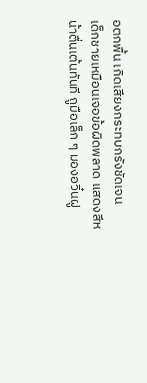อตกพื้น เกิดเสียงกระทบกรังชัดเจน
เด็กชายเหมือนเจอข้อผิดพลาด แสดงสีหน้าตื่นเต้นทันที ถูมือเล็ก ๆ มองอวิ๋นฝู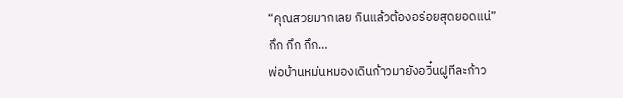“คุณสวยมากเลย กินแล้วต้องอร่อยสุดยอดแน่”
กึก กึก กึก…
พ่อบ้านหม่นหมองเดินก้าวมายังอวิ๋นฝูทีละก้าว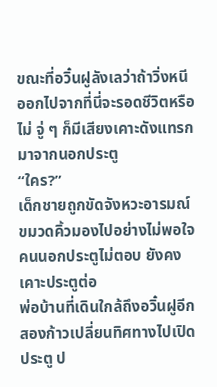ขณะที่อวิ๋นฝูลังเลว่าถ้าวิ่งหนีออกไปจากที่นี่จะรอดชีวิตหรือไม่ จู่ ๆ ก็มีเสียงเคาะดังแทรกมาจากนอกประตู
“ใคร?”
เด็กชายถูกขัดจังหวะอารมณ์ ขมวดคิ้วมองไปอย่างไม่พอใจ
คนนอกประตูไม่ตอบ ยังคงเคาะประตูต่อ
พ่อบ้านที่เดินใกล้ถึงอวิ๋นฝูอีกสองก้าวเปลี่ยนทิศทางไปเปิดประตู ป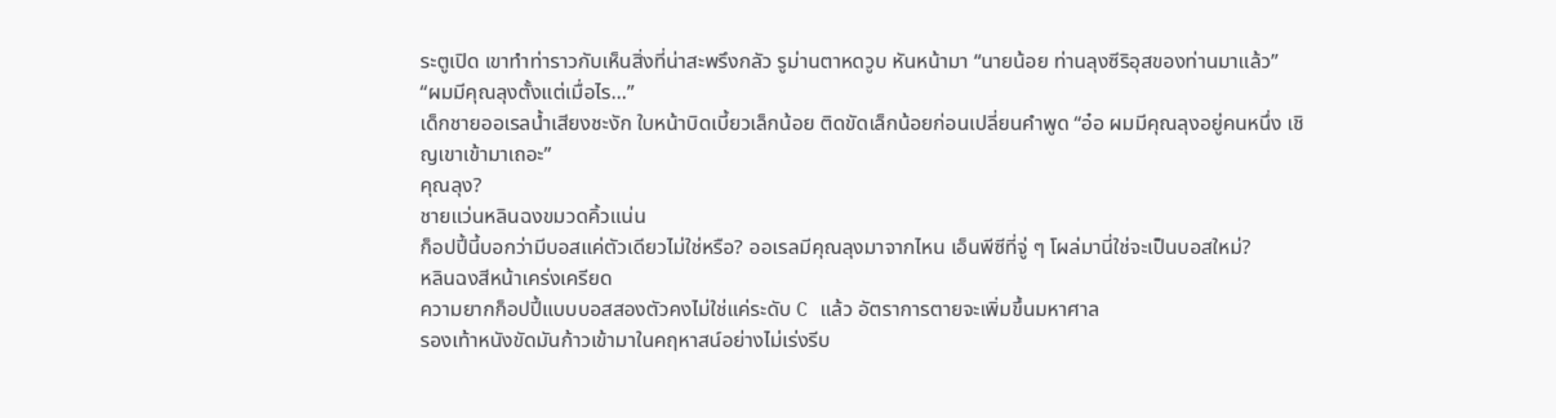ระตูเปิด เขาทำท่าราวกับเห็นสิ่งที่น่าสะพรึงกลัว รูม่านตาหดวูบ หันหน้ามา “นายน้อย ท่านลุงซีริอุสของท่านมาแล้ว”
“ผมมีคุณลุงตั้งแต่เมื่อไร…”
เด็กชายออเรลน้ำเสียงชะงัก ใบหน้าบิดเบี้ยวเล็กน้อย ติดขัดเล็กน้อยก่อนเปลี่ยนคำพูด “อ๋อ ผมมีคุณลุงอยู่คนหนึ่ง เชิญเขาเข้ามาเถอะ”
คุณลุง?
ชายแว่นหลินฉงขมวดคิ้วแน่น
ก็อปปี้นี้บอกว่ามีบอสแค่ตัวเดียวไม่ใช่หรือ? ออเรลมีคุณลุงมาจากไหน เอ็นพีซีที่จู่ ๆ โผล่มานี่ใช่จะเป็นบอสใหม่?
หลินฉงสีหน้าเคร่งเครียด
ความยากก็อปปี้แบบบอสสองตัวคงไม่ใช่แค่ระดับ C แล้ว อัตราการตายจะเพิ่มขึ้นมหาศาล
รองเท้าหนังขัดมันก้าวเข้ามาในคฤหาสน์อย่างไม่เร่งรีบ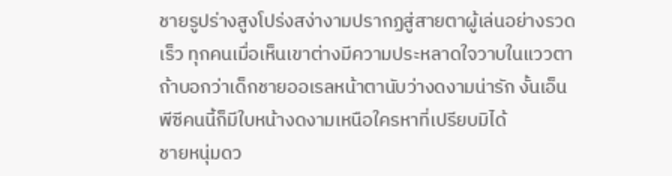ชายรูปร่างสูงโปร่งสง่างามปรากฏสู่สายตาผู้เล่นอย่างรวดเร็ว ทุกคนเมื่อเห็นเขาต่างมีความประหลาดใจวาบในแววตา
ถ้าบอกว่าเด็กชายออเรลหน้าตานับว่างดงามน่ารัก งั้นเอ็นพีซีคนนี้ก็มีใบหน้างดงามเหนือใครหาที่เปรียบมิได้
ชายหนุ่มดว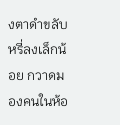งตาดำขลับหรี่ลงเล็กน้อย กวาดมองคนในห้อ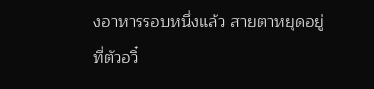งอาหารรอบหนึ่งแล้ว สายตาหยุดอยู่ที่ตัวอวิ๋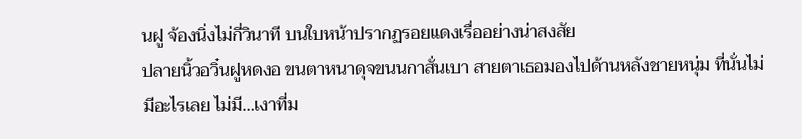นฝู จ้องนิ่งไม่กี่วินาที บนใบหน้าปรากฏรอยแดงเรื่ออย่างน่าสงสัย
ปลายนิ้วอวิ๋นฝูหดงอ ขนตาหนาดุจขนนกาสั่นเบา สายตาเธอมองไปด้านหลังชายหนุ่ม ที่นั่นไม่มีอะไรเลย ไม่มี…เงาที่ม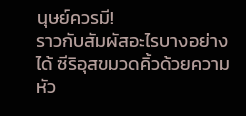นุษย์ควรมี!
ราวกับสัมผัสอะไรบางอย่างได้ ซีริอุสขมวดคิ้วด้วยความหัว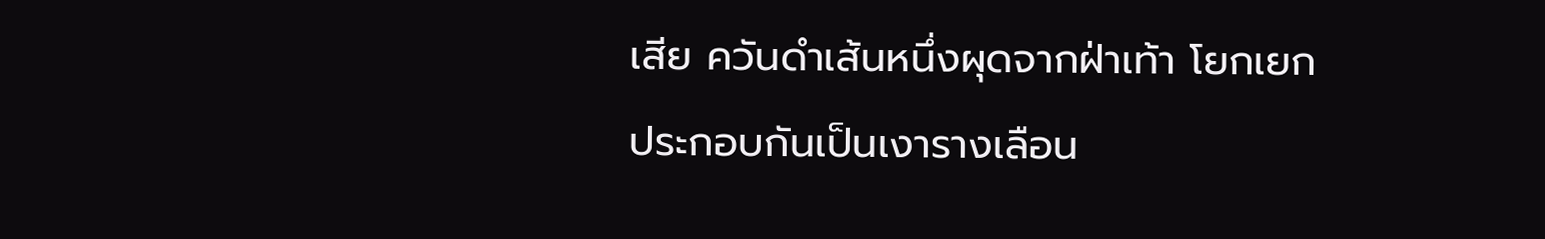เสีย ควันดำเส้นหนึ่งผุดจากฝ่าเท้า โยกเยกประกอบกันเป็นเงารางเลือน